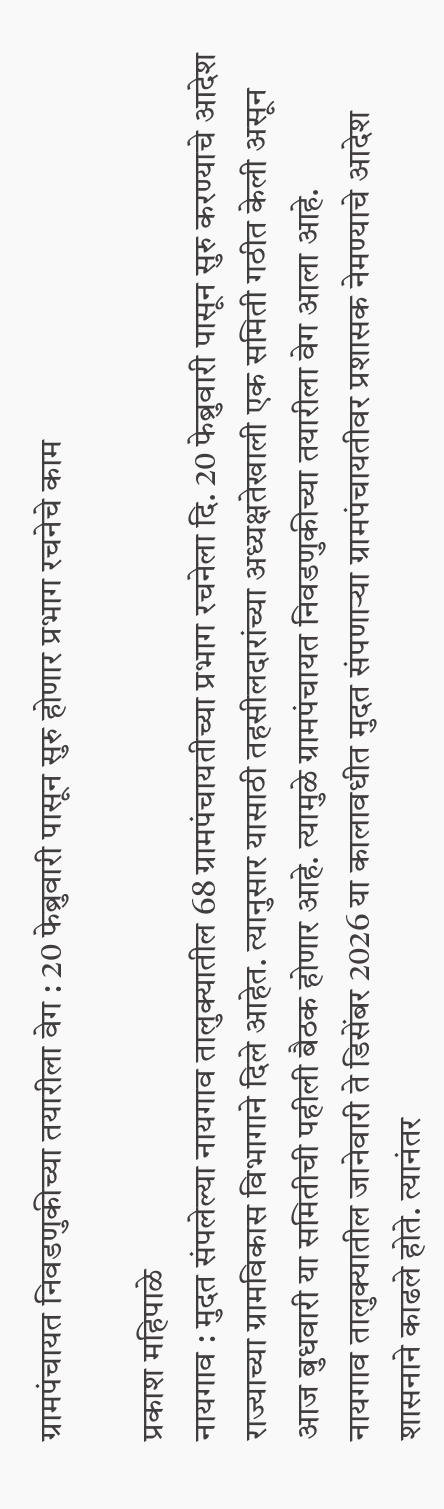ग्रामपंचायत निवडणुकीच्या तयारीला वेग : 20 फेब्रुवारी पासून सुरु होणार प्रभाग रचनेचे काम

प्रकाश महिपाळे
नायगाव : मुदत संपलेल्या नायगाव तालुक्यातील 68 ग्रामपंचायतीच्या प्रभाग रचनेला दि. 20 फेब्रुवारी पासून सुरु करण्याचे आदेश राज्याच्या ग्रामविकास विभागाने दिले आहेत. त्यानुसार यासाठी तहसीलदारांच्या अध्यक्षतेखाली एक समिती गठीत केली असून आज बुधवारी या समितीची पहीली बैठक होणार आहे. त्यामुळे ग्रामपंचायत निवडणुकीच्या तयारीला वेग आला आहे.
नायगाव तालुक्यातील जानेवारी ते डिसेंबर 2026 या कालावधीत मुदत संपणाऱ्या ग्रामपंचायतीवर प्रशासक नेमण्याचे आदेश शासनाने काढले होते. त्यानंतर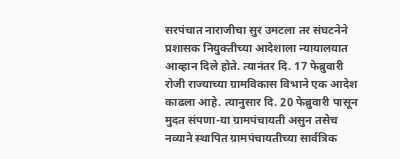सरपंचात नाराजीचा सुर उमटला तर संघटनेने प्रशासक नियुक्तीच्या आदेशाला न्यायालयात आव्हान दिले होते. त्यानंतर दि. 17 फेब्रुवारी रोजी राज्याच्या ग्रामविकास विभाने एक आदेश काढला आहे. त्यानुसार दि. 20 फेब्रुवारी पासून मुदत संपणा-या ग्रामपंचायती असुन तसेच नव्याने स्थापित ग्रामपंचायतीच्या सार्वत्रिक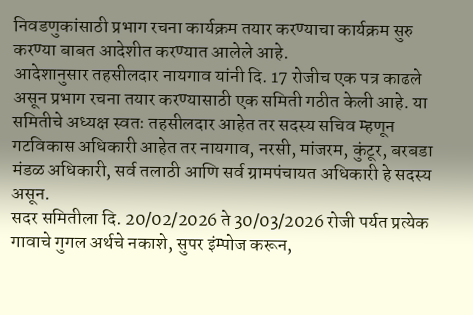निवडणुकांसाठी प्रभाग रचना कार्यक्रम तयार करण्याचा कार्यक्रम सुरु करण्या बाबत आदेशीत करण्यात आलेले आहे.
आदेशानुसार तहसीलदार नायगाव यांनी दि. 17 रोजीच एक पत्र काढले असून प्रभाग रचना तयार करण्यासाठी एक समिती गठीत केली आहे. या समितीचे अध्यक्ष स्वतः तहसीलदार आहेत तर सदस्य सचिव म्हणून गटविकास अधिकारी आहेत तर नायगाव, नरसी, मांजरम, कुंटूर, बरबडा मंडळ अधिकारी, सर्व तलाठी आणि सर्व ग्रामपंचायत अधिकारी हे सदस्य असून.
सदर समितीला दि. 20/02/2026 ते 30/03/2026 रोजी पर्यत प्रत्येक गावाचे गुगल अर्थचे नकाशे, सुपर इंम्पोज करून,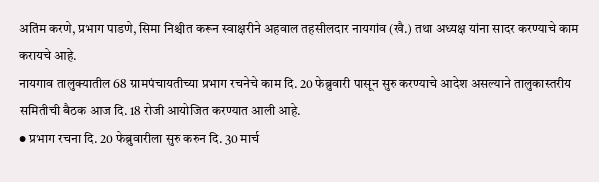अतिंम करणे, प्रभाग पाडणे, सिमा निश्चीत करून स्वाक्षरीने अहवाल तहसीलदार नायगांव (खै.) तथा अध्यक्ष यांना सादर करण्याचे काम करायचे आहे.
नायगाव तालुक्यातील 68 ग्रामपंचायतीच्या प्रभाग रचनेचे काम दि. 20 फेब्रुवारी पासून सुरु करण्याचे आदेश असल्याने तालुकास्तरीय समितीची बैठक आज दि. 18 रोजी आयोजित करण्यात आली आहे.
● प्रभाग रचना दि. 20 फेब्रुवारीला सुरु करुन दि. 30 मार्च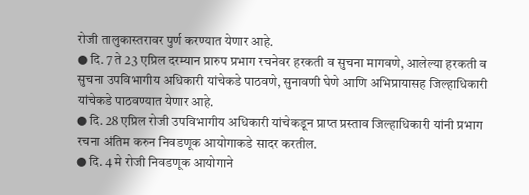रोजी तालुकास्तरावर पुर्ण करण्यात येणार आहे.
● दि. 7 ते 23 एप्रिल दरम्यान प्रारुप प्रभाग रचनेवर हरकती व सुचना मागवणे, आलेल्या हरकती व सुचना उपविभागीय अधिकारी यांचेकडे पाठवणे, सुनावणी घेणे आणि अभिप्रायासह जिल्हाधिकारी यांचेकडे पाठवण्यात येणार आहे.
● दि. 28 एप्रिल रोजी उपविभागीय अधिकारी यांचेकडून प्राप्त प्रस्ताव जिल्हाधिकारी यांनी प्रभाग रचना अंतिम करुन निवडणूक आयोगाकडे सादर करतील.
● दि. 4 मे रोजी निवडणूक आयोगाने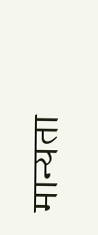मान्यता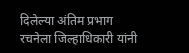दिलेल्या अंतिम प्रभाग रचनेला जिल्हाधिकारी यांनी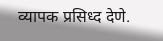व्यापक प्रसिध्द देणे.